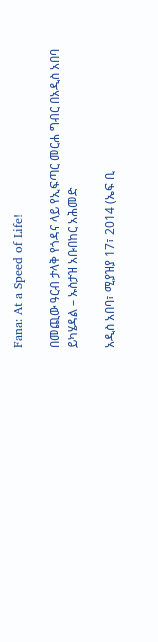Fana: At a Speed of Life!

በመጪው ዓርብ ታላቅ የጎዳና ላይ የኢፍጣር መርሐ ግብር በአዲስ አበባ ይካሄዳል – ኡስታዝ አቡበከር አሕመድ

አዲስ አበባ፣ ሚያዝያ 17፣ 2014 (ኤፍ ቢ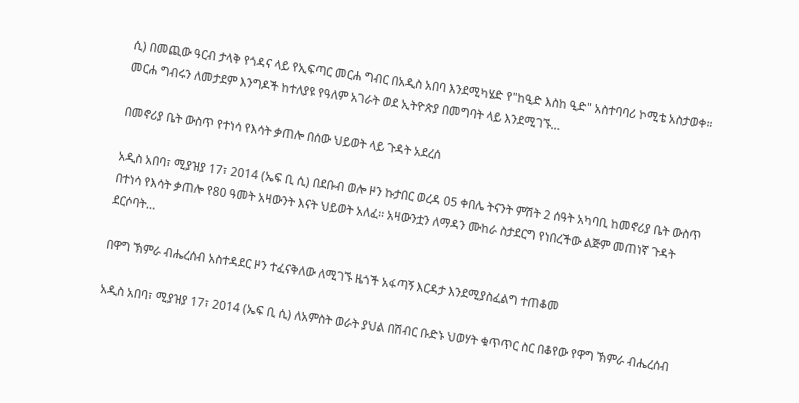ሲ) በመጪው ዓርብ ታላቅ የጎዳና ላይ የኢፍጣር መርሐ ግብር በአዲስ አበባ እንደሚካሄድ የ"ከዒድ እስከ ዒድ" አስተባባሪ ኮሚቴ አስታወቀ። መርሐ ግብሩን ለመታደም እንግዶች ከተለያዩ የዓለም አገራት ወደ ኢትዮጵያ በመግባት ላይ እንደሚገኙ…

በመኖሪያ ቤት ውስጥ የተነሳ የእሳት ቃጠሎ በሰው ህይወት ላይ ጉዳት አደረሰ

አዲስ አበባ፣ ሚያዝያ 17፣ 2014 (ኤፍ ቢ ሲ) በደቡብ ወሎ ዞን ኩታበር ወረዳ 05 ቀበሌ ትናንት ምሽት 2 ሰዓት አካባቢ ከመኖሪያ ቤት ውስጥ በተነሳ የእሳት ቃጠሎ የ80 ዓመት አዛውንት እናት ህይወት አለፈ፡፡ አዛውንቷን ለማዳን ሙከራ ስታደርግ የነበረችው ልጅም መጠነኛ ጉዳት ደርሶባት…

በዋግ ኽምራ ብሔረሰብ አስተዳደር ዞን ተፈናቅለው ለሚገኙ ዜጎች አፋጣኝ እርዳታ እንደሚያስፈልግ ተጠቆመ

አዲስ አበባ፣ ሚያዝያ 17፣ 2014 (ኤፍ ቢ ሲ) ለአምስት ወራት ያህል በሽብር ቡድኑ ህወሃት ቁጥጥር ስር በቆየው የዋግ ኽምራ ብሔረሰብ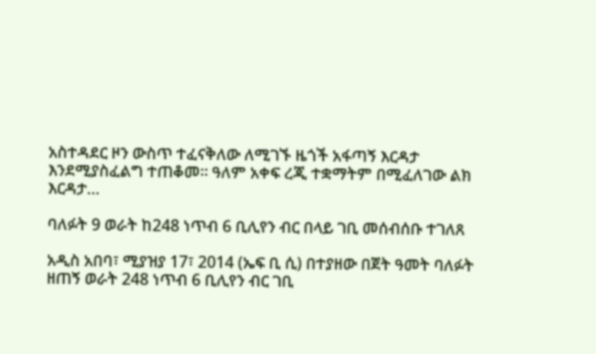አስተዳደር ዞን ውስጥ ተፈናቅለው ለሚገኙ ዜጎች አፋጣኝ እርዳታ እንደሚያስፈልግ ተጠቆመ፡፡ ዓለም አቀፍ ረጂ ተቋማትም በሚፈለገው ልክ እርዳታ…

ባለፉት 9 ወራት ከ248 ነጥብ 6 ቢሊየን ብር በላይ ገቢ መሰብሰቡ ተገለጸ

አዲስ አበባ፣ ሚያዝያ 17፣ 2014 (ኤፍ ቢ ሲ) በተያዘው በጀት ዓመት ባለፉት ዘጠኝ ወራት 248 ነጥብ 6 ቢሊየን ብር ገቢ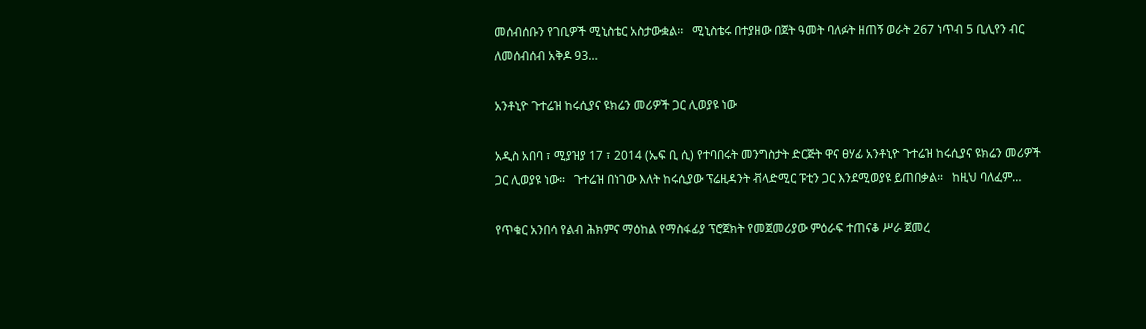መሰብሰቡን የገቢዎች ሚኒስቴር አስታውቋል፡፡   ሚኒስቴሩ በተያዘው በጀት ዓመት ባለፉት ዘጠኝ ወራት 267 ነጥብ 5 ቢሊየን ብር ለመሰብሰብ አቅዶ 93…

አንቶኒዮ ጉተሬዝ ከሩሲያና ዩክሬን መሪዎች ጋር ሊወያዩ ነው

አዲስ አበባ ፣ ሚያዝያ 17 ፣ 2014 (ኤፍ ቢ ሲ) የተባበሩት መንግስታት ድርጅት ዋና ፀሃፊ አንቶኒዮ ጉተሬዝ ከሩሲያና ዩክሬን መሪዎች ጋር ሊወያዩ ነው።   ጉተሬዝ በነገው እለት ከሩሲያው ፕሬዚዳንት ቭላድሚር ፑቲን ጋር እንደሚወያዩ ይጠበቃል።   ከዚህ ባለፈም…

የጥቁር አንበሳ የልብ ሕክምና ማዕከል የማስፋፊያ ፕሮጀክት የመጀመሪያው ምዕራፍ ተጠናቆ ሥራ ጀመረ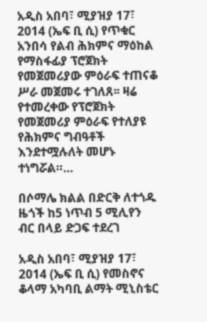አዲስ አበባ፣ ሚያዝያ 17፣ 2014 (ኤፍ ቢ ሲ) የጥቁር አንበሳ የልብ ሕክምና ማዕከል የማስፋፊያ ፕሮጀክት የመጀመሪያው ምዕራፍ ተጠናቆ ሥራ መጀመሩ ተገለጸ፡፡ ዛሬ የተመረቀው የፕሮጀክት የመጀመሪያ ምዕራፍ የተለያዩ የሕክምና ግብዓቶች እንደተሟሉለት መሆኑ ተነግሯል።…

በሶማሌ ክልል በድርቅ ለተጎዱ ዜጎች ከ5 ነጥብ 5 ሚሊየን ብር በላይ ድጋፍ ተደረገ

አዲስ አበባ፣ ሚያዝያ 17፣ 2014 (ኤፍ ቢ ሲ) የመስኖና ቆላማ አካባቢ ልማት ሚኒስቴር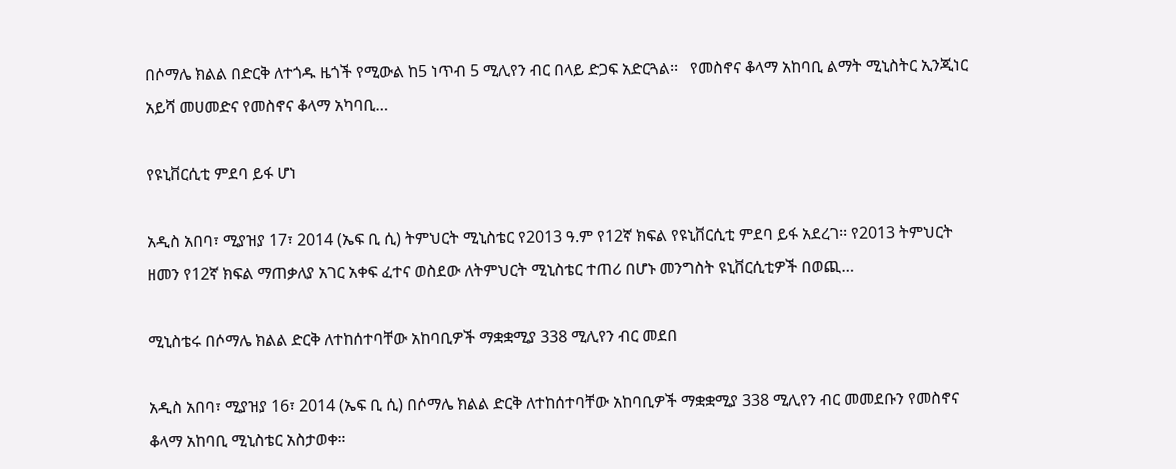በሶማሌ ክልል በድርቅ ለተጎዱ ዜጎች የሚውል ከ5 ነጥብ 5 ሚሊየን ብር በላይ ድጋፍ አድርጓል፡፡   የመስኖና ቆላማ አከባቢ ልማት ሚኒስትር ኢንጂነር አይሻ መሀመድና የመስኖና ቆላማ አካባቢ…

የዩኒቨርሲቲ ምደባ ይፋ ሆነ

አዲስ አበባ፣ ሚያዝያ 17፣ 2014 (ኤፍ ቢ ሲ) ትምህርት ሚኒስቴር የ2013 ዓ.ም የ12ኛ ክፍል የዩኒቨርሲቲ ምደባ ይፋ አደረገ፡፡ የ2013 ትምህርት ዘመን የ12ኛ ክፍል ማጠቃለያ አገር አቀፍ ፈተና ወስደው ለትምህርት ሚኒስቴር ተጠሪ በሆኑ መንግስት ዩኒቨርሲቲዎች በወጪ…

ሚኒስቴሩ በሶማሌ ክልል ድርቅ ለተከሰተባቸው አከባቢዎች ማቋቋሚያ 338 ሚሊየን ብር መደበ

አዲስ አበባ፣ ሚያዝያ 16፣ 2014 (ኤፍ ቢ ሲ) በሶማሌ ክልል ድርቅ ለተከሰተባቸው አከባቢዎች ማቋቋሚያ 338 ሚሊየን ብር መመደቡን የመስኖና ቆላማ አከባቢ ሚኒስቴር አስታወቀ።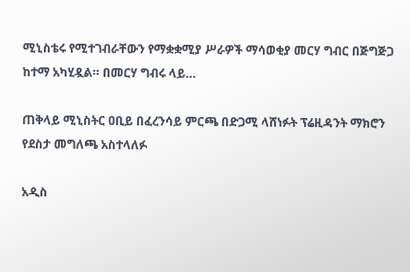ሚኒስቴሩ የሚተገብራቸውን የማቋቋሚያ ሥራዎች ማሳወቂያ መርሃ ግብር በጅግጅጋ ከተማ አካሂዷል። በመርሃ ግብሩ ላይ…

ጠቅላይ ሚኒስትር ዐቢይ በፈረንሳይ ምርጫ በድጋሚ ላሸነፉት ፕሬዚዳንት ማክሮን የደስታ መግለጫ አስተላለፉ

አዲስ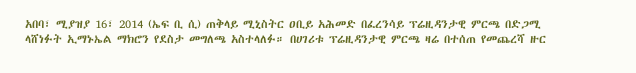አበባ፣ ሚያዝያ 16፣ 2014 (ኤፍ ቢ ሲ) ጠቅላይ ሚኒስትር ዐቢይ አሕመድ በፈረንሳይ ፕሬዚዳንታዊ ምርጫ በድጋሚ ላሸነፉት ኢማኑኤል ማክሮን የደስታ መግለጫ አስተላለፉ። በሀገሪቱ ፕሬዚዳንታዊ ምርጫ ዛሬ በተሰጠ የመጨረሻ ዙር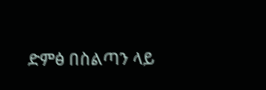ድምፅ በስልጣን ላይ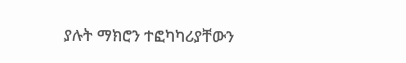ያሉት ማክሮን ተፎካካሪያቸውን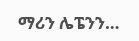ማሪን ሌፔንን…